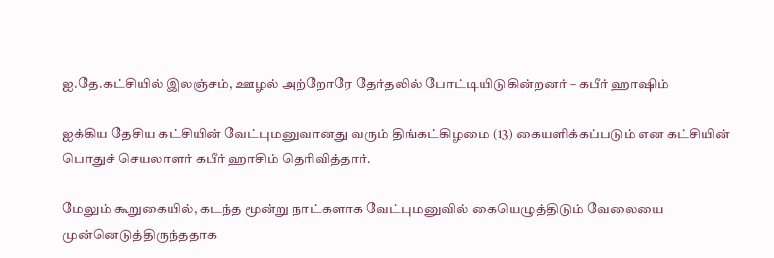ஐ.தே.கட்சியில் இலஞ்சம், ஊழல் அற்றோரே தேர்தலில் போட்டியிடுகின்றனர் – கபீர் ஹாஷிம்

ஐக்கிய தேசிய கட்சியின் வேட்புமனுவானது வரும் திங்கட்கிழமை (13) கையளிக்கப்படும் என கட்சியின் பொதுச் செயலாளர் கபீர் ஹாசிம் தெரிவித்தார்.

மேலும் கூறுகையில், கடந்த மூன்று நாட்களாக வேட்புமனுவில் கையெழுத்திடும் வேலையை முன்னெடுத்திருந்ததாக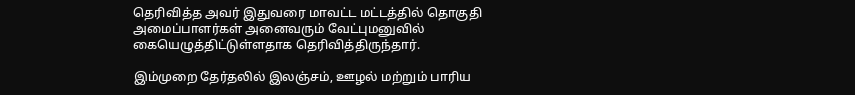தெரிவித்த அவர் இதுவரை மாவட்ட மட்டத்தில் தொகுதி அமைப்பாளர்கள் அனைவரும் வேட்புமனுவில் கையெழுத்திட்டுள்ளதாக தெரிவித்திருந்தார்.

இம்முறை தேர்தலில் இலஞ்சம், ஊழல் மற்றும் பாரிய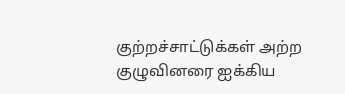குற்றச்சாட்டுக்கள் அற்ற குழுவினரை ஐக்கிய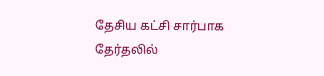தேசிய கட்சி சார்பாக தேர்தலில்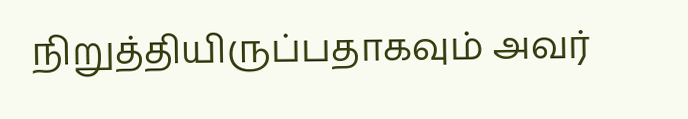நிறுத்தியிருப்பதாகவும் அவர்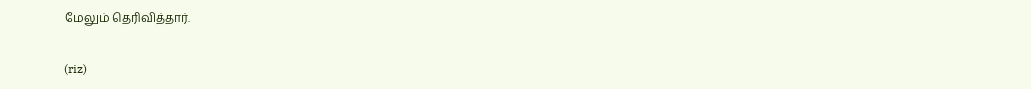மேலும் தெரிவித்தார்.

(riz)